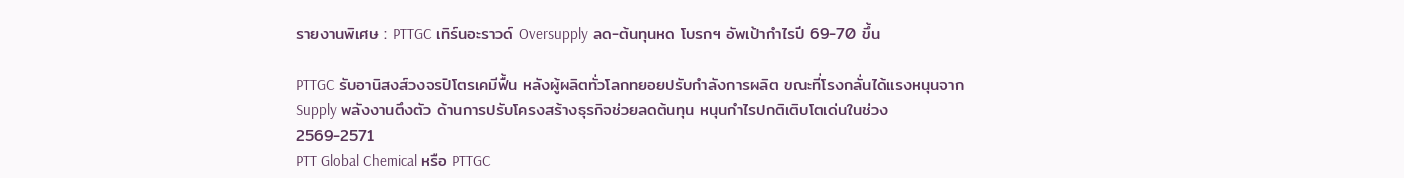รายงานพิเศษ : PTTGC เทิร์นอะราวด์ Oversupply ลด-ต้นทุนหด โบรกฯ อัพเป้ากำไรปี 69-70 ขึ้น

PTTGC รับอานิสงส์วงจรปิโตรเคมีฟื้น หลังผู้ผลิตทั่วโลกทยอยปรับกำลังการผลิต ขณะที่โรงกลั่นได้แรงหนุนจาก Supply พลังงานตึงตัว ด้านการปรับโครงสร้างธุรกิจช่วยลดต้นทุน หนุนกำไรปกติเติบโตเด่นในช่วง 2569-2571
PTT Global Chemical หรือ PTTGC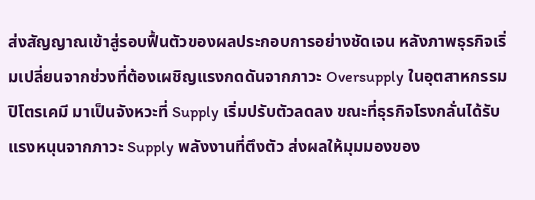ส่งสัญญาณเข้าสู่รอบฟื้นตัวของผลประกอบการอย่างชัดเจน หลังภาพธุรกิจเริ่มเปลี่ยนจากช่วงที่ต้องเผชิญแรงกดดันจากภาวะ Oversupply ในอุตสาหกรรมปิโตรเคมี มาเป็นจังหวะที่ Supply เริ่มปรับตัวลดลง ขณะที่ธุรกิจโรงกลั่นได้รับแรงหนุนจากภาวะ Supply พลังงานที่ตึงตัว ส่งผลให้มุมมองของ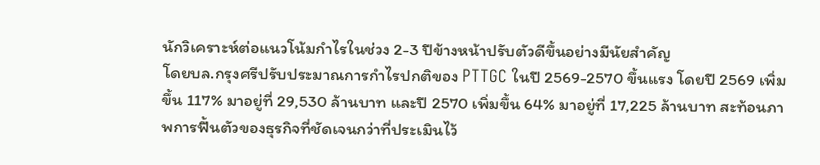นักวิเคราะห์ต่อแนวโน้มกำไรในช่วง 2-3 ปีข้างหน้าปรับตัวดีขึ้นอย่างมีนัยสำคัญ
โดยบล.กรุงศรีปรับประมาณการกำไรปกติของ PTTGC ในปี 2569-2570 ขึ้นแรง โดยปี 2569 เพิ่มขึ้น 117% มาอยู่ที่ 29,530 ล้านบาท และปี 2570 เพิ่มขึ้น 64% มาอยู่ที่ 17,225 ล้านบาท สะท้อนภาพการฟื้นตัวของธุรกิจที่ชัดเจนกว่าที่ประเมินไว้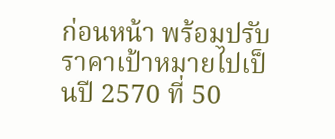ก่อนหน้า พร้อมปรับราคาเป้าหมายไปเป็นปี 2570 ที่ 50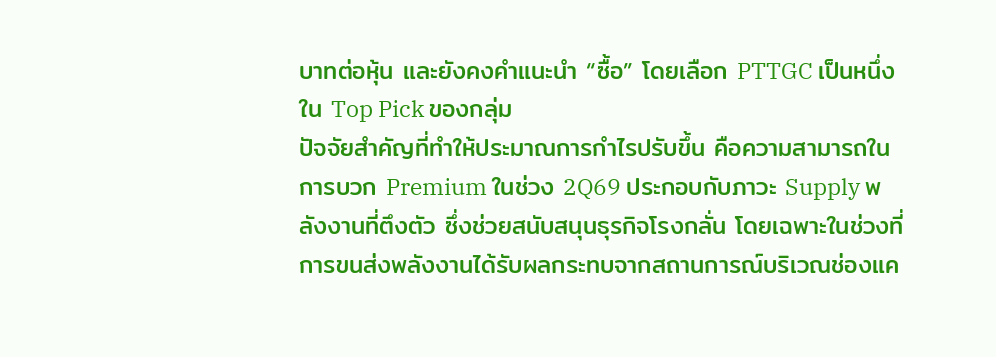บาทต่อหุ้น และยังคงคำแนะนำ “ซื้อ” โดยเลือก PTTGC เป็นหนึ่งใน Top Pick ของกลุ่ม
ปัจจัยสำคัญที่ทำให้ประมาณการกำไรปรับขึ้น คือความสามารถในการบวก Premium ในช่วง 2Q69 ประกอบกับภาวะ Supply พลังงานที่ตึงตัว ซึ่งช่วยสนับสนุนธุรกิจโรงกลั่น โดยเฉพาะในช่วงที่การขนส่งพลังงานได้รับผลกระทบจากสถานการณ์บริเวณช่องแค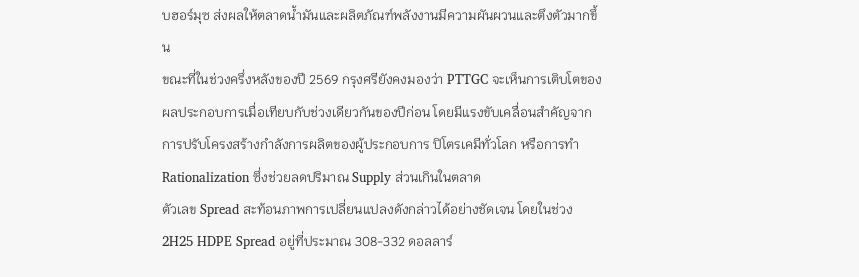บฮอร์มุซ ส่งผลให้ตลาดน้ำมันและผลิตภัณฑ์พลังงานมีความผันผวนและตึงตัวมากขึ้น
ขณะที่ในช่วงครึ่งหลังของปี 2569 กรุงศรียังคงมองว่า PTTGC จะเห็นการเติบโตของผลประกอบการเมื่อเทียบกับช่วงเดียวกันของปีก่อน โดยมีแรงขับเคลื่อนสำคัญจากการปรับโครงสร้างกำลังการผลิตของผู้ประกอบการ ปิโตรเคมีทั่วโลก หรือการทำ Rationalization ซึ่งช่วยลดปริมาณ Supply ส่วนเกินในตลาด
ตัวเลข Spread สะท้อนภาพการเปลี่ยนแปลงดังกล่าวได้อย่างชัดเจน โดยในช่วง 2H25 HDPE Spread อยู่ที่ประมาณ 308-332 ดอลลาร์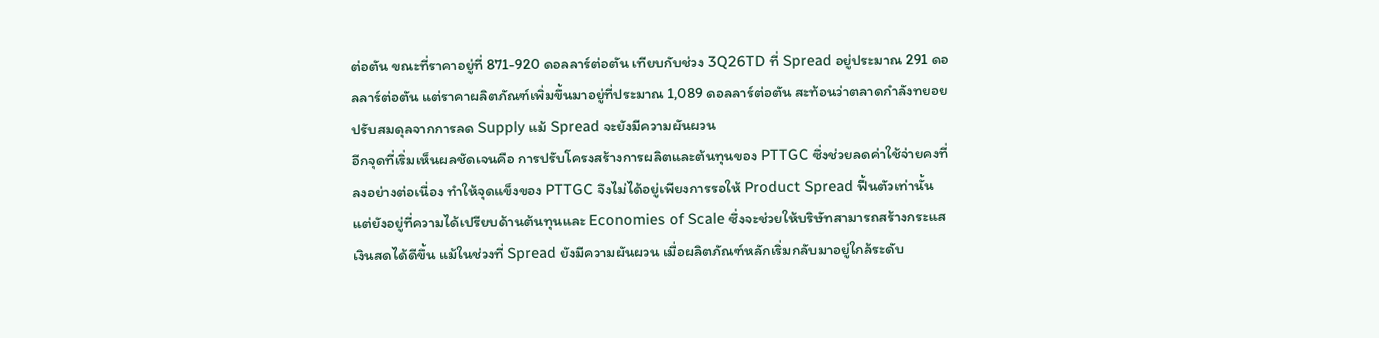ต่อตัน ขณะที่ราคาอยู่ที่ 871-920 ดอลลาร์ต่อตัน เทียบกับช่วง 3Q26TD ที่ Spread อยู่ประมาณ 291 ดอลลาร์ต่อตัน แต่ราคาผลิตภัณฑ์เพิ่มขึ้นมาอยู่ที่ประมาณ 1,089 ดอลลาร์ต่อตัน สะท้อนว่าตลาดกำลังทยอยปรับสมดุลจากการลด Supply แม้ Spread จะยังมีความผันผวน
อีกจุดที่เริ่มเห็นผลชัดเจนคือ การปรับโครงสร้างการผลิตและต้นทุนของ PTTGC ซึ่งช่วยลดค่าใช้จ่ายคงที่ลงอย่างต่อเนื่อง ทำให้จุดแข็งของ PTTGC จึงไม่ได้อยู่เพียงการรอให้ Product Spread ฟื้นตัวเท่านั้น แต่ยังอยู่ที่ความได้เปรียบด้านต้นทุนและ Economies of Scale ซึ่งจะช่วยให้บริษัทสามารถสร้างกระแสเงินสดได้ดีขึ้น แม้ในช่วงที่ Spread ยังมีความผันผวน เมื่อผลิตภัณฑ์หลักเริ่มกลับมาอยู่ใกล้ระดับ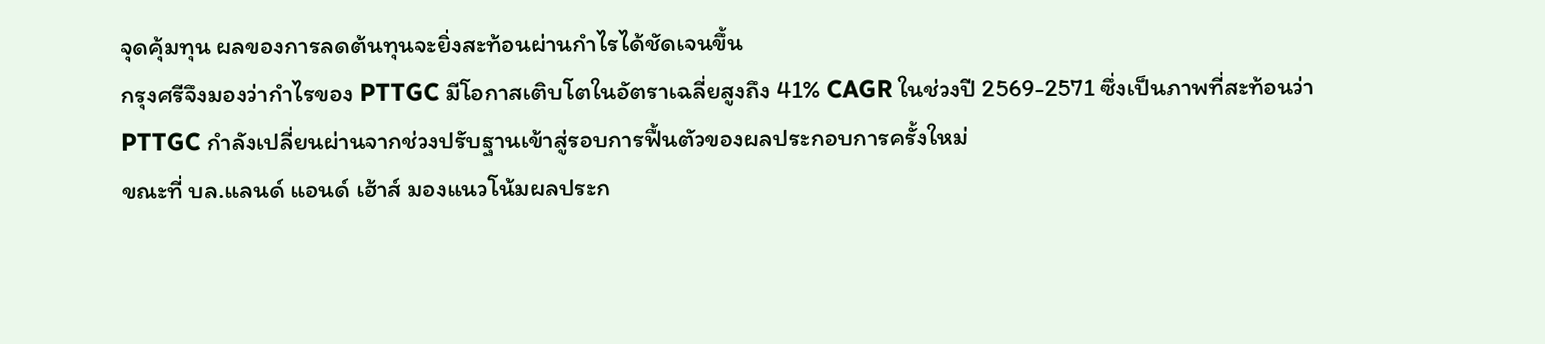จุดคุ้มทุน ผลของการลดต้นทุนจะยิ่งสะท้อนผ่านกำไรได้ชัดเจนขึ้น
กรุงศรีจึงมองว่ากำไรของ PTTGC มีโอกาสเติบโตในอัตราเฉลี่ยสูงถึง 41% CAGR ในช่วงปี 2569-2571 ซึ่งเป็นภาพที่สะท้อนว่า PTTGC กำลังเปลี่ยนผ่านจากช่วงปรับฐานเข้าสู่รอบการฟื้นตัวของผลประกอบการครั้งใหม่
ขณะที่ บล.แลนด์ แอนด์ เฮ้าส์ มองแนวโน้มผลประก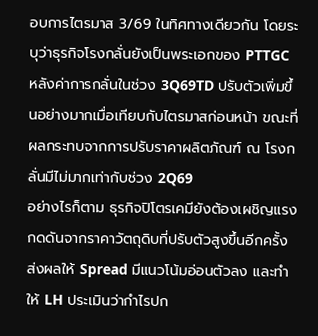อบการไตรมาส 3/69 ในทิศทางเดียวกัน โดยระบุว่าธุรกิจโรงกลั่นยังเป็นพระเอกของ PTTGC หลังค่าการกลั่นในช่วง 3Q69TD ปรับตัวเพิ่มขึ้นอย่างมากเมื่อเทียบกับไตรมาสก่อนหน้า ขณะที่ผลกระทบจากการปรับราคาผลิตภัณฑ์ ณ โรงกลั่นมีไม่มากเท่ากับช่วง 2Q69
อย่างไรก็ตาม ธุรกิจปิโตรเคมียังต้องเผชิญแรงกดดันจากราคาวัตถุดิบที่ปรับตัวสูงขึ้นอีกครั้ง ส่งผลให้ Spread มีแนวโน้มอ่อนตัวลง และทำให้ LH ประเมินว่ากำไรปก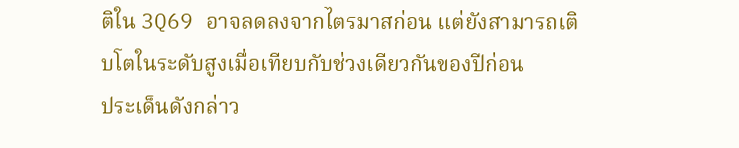ติใน 3Q69 อาจลดลงจากไตรมาสก่อน แต่ยังสามารถเติบโตในระดับสูงเมื่อเทียบกับช่วงเดียวกันของปีก่อน
ประเด็นดังกล่าว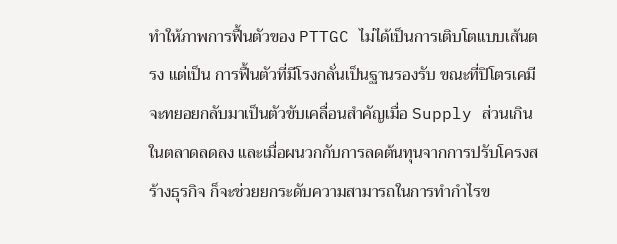ทำให้ภาพการฟื้นตัวของ PTTGC ไม่ได้เป็นการเติบโตแบบเส้นตรง แต่เป็น การฟื้นตัวที่มีโรงกลั่นเป็นฐานรองรับ ขณะที่ปิโตรเคมีจะทยอยกลับมาเป็นตัวขับเคลื่อนสำคัญเมื่อ Supply ส่วนเกินในตลาดลดลง และเมื่อผนวกกับการลดต้นทุนจากการปรับโครงสร้างธุรกิจ ก็จะช่วยยกระดับความสามารถในการทำกำไรข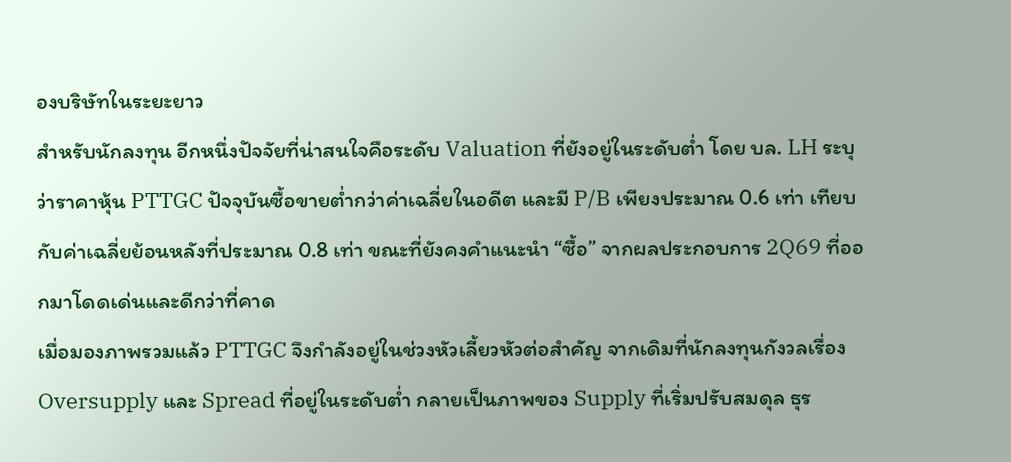องบริษัทในระยะยาว
สำหรับนักลงทุน อีกหนึ่งปัจจัยที่น่าสนใจคือระดับ Valuation ที่ยังอยู่ในระดับต่ำ โดย บล. LH ระบุว่าราคาหุ้น PTTGC ปัจจุบันซื้อขายต่ำกว่าค่าเฉลี่ยในอดีต และมี P/B เพียงประมาณ 0.6 เท่า เทียบกับค่าเฉลี่ยย้อนหลังที่ประมาณ 0.8 เท่า ขณะที่ยังคงคำแนะนำ “ซื้อ” จากผลประกอบการ 2Q69 ที่ออกมาโดดเด่นและดีกว่าที่คาด
เมื่อมองภาพรวมแล้ว PTTGC จึงกำลังอยู่ในช่วงหัวเลี้ยวหัวต่อสำคัญ จากเดิมที่นักลงทุนกังวลเรื่อง Oversupply และ Spread ที่อยู่ในระดับต่ำ กลายเป็นภาพของ Supply ที่เริ่มปรับสมดุล ธุร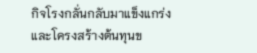กิจโรงกลั่นกลับมาแข็งแกร่ง และโครงสร้างต้นทุนข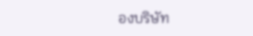องบริษัท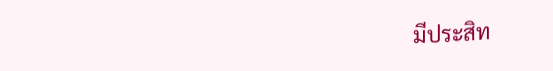มีประสิท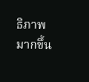ธิภาพมากขึ้น